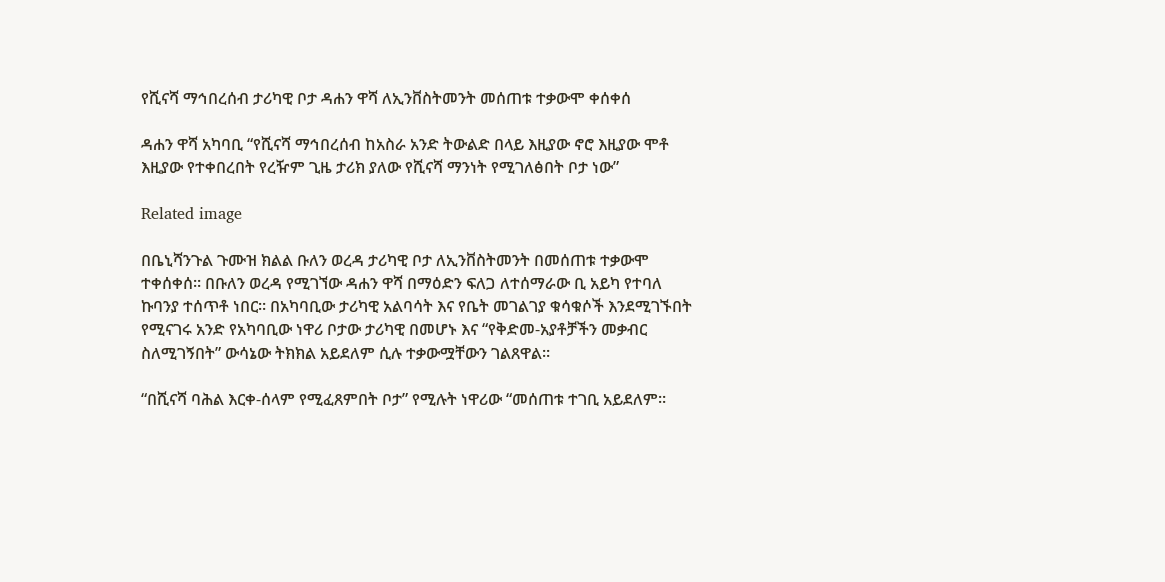የሺናሻ ማኅበረሰብ ታሪካዊ ቦታ ዳሐን ዋሻ ለኢንቨስትመንት መሰጠቱ ተቃውሞ ቀሰቀሰ

ዳሐን ዋሻ አካባቢ “የሺናሻ ማኅበረሰብ ከአስራ አንድ ትውልድ በላይ እዚያው ኖሮ እዚያው ሞቶ እዚያው የተቀበረበት የረዥም ጊዜ ታሪክ ያለው የሺናሻ ማንነት የሚገለፅበት ቦታ ነው”

Related image

በቤኒሻንጉል ጉሙዝ ክልል ቡለን ወረዳ ታሪካዊ ቦታ ለኢንቨስትመንት በመሰጠቱ ተቃውሞ ተቀሰቀሰ። በቡለን ወረዳ የሚገኘው ዳሐን ዋሻ በማዕድን ፍለጋ ለተሰማራው ቢ አይካ የተባለ ኩባንያ ተሰጥቶ ነበር። በአካባቢው ታሪካዊ አልባሳት እና የቤት መገልገያ ቁሳቁሶች እንደሚገኙበት የሚናገሩ አንድ የአካባቢው ነዋሪ ቦታው ታሪካዊ በመሆኑ እና “የቅድመ-አያቶቻችን መቃብር ስለሚገኝበት” ውሳኔው ትክክል አይደለም ሲሉ ተቃውሟቸውን ገልጸዋል።

“በሺናሻ ባሕል እርቀ-ሰላም የሚፈጸምበት ቦታ” የሚሉት ነዋሪው “መሰጠቱ ተገቢ አይደለም።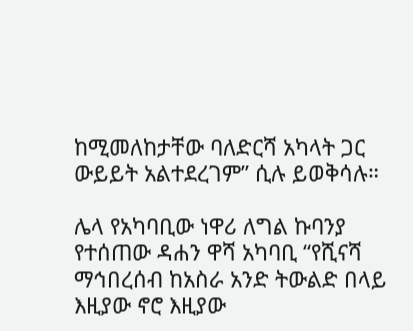ከሚመለከታቸው ባለድርሻ አካላት ጋር ውይይት አልተደረገም” ሲሉ ይወቅሳሉ።

ሌላ የአካባቢው ነዋሪ ለግል ኩባንያ የተሰጠው ዳሐን ዋሻ አካባቢ “የሺናሻ ማኅበረሰብ ከአስራ አንድ ትውልድ በላይ እዚያው ኖሮ እዚያው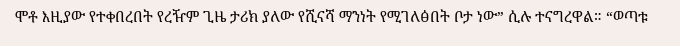ሞቶ እዚያው የተቀበረበት የረዥም ጊዜ ታሪክ ያለው የሺናሻ ማንነት የሚገለፅበት ቦታ ነው” ሲሉ ተናግረዋል። “ወጣቱ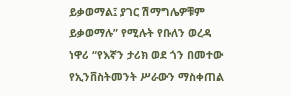ይቃወማል፤ ያገር ሽማግሌዎቹም ይቃወማሉ” የሚሉት የቡለን ወረዳ ነዋሪ “የእኛን ታሪክ ወደ ጎን በመተው የኢንቨስትመንት ሥራውን ማስቀጠል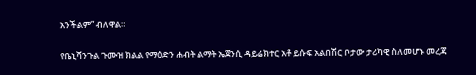አንችልም” ብለዋል።

የቤኒሻንጉል ጉሙዝ ክልል የማዕድን ሐብት ልማት ኤጀንሲ ዳይሬክተር አቶ ይሱፍ አልበሽር ቦታው ታሪካዊ ስለመሆኑ መረጃ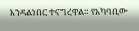እንዳልነበር ተናግረዋል። የአካባቢው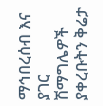ማኅበረሰብ እና ያገር ሽማግሌዎች ያቀረቡትን ቅሬታ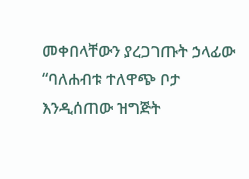መቀበላቸውን ያረጋገጡት ኃላፊው “ባለሐብቱ ተለዋጭ ቦታ እንዲሰጠው ዝግጅት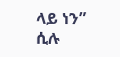ላይ ነን” ሲሉ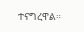ተናግረዋል።